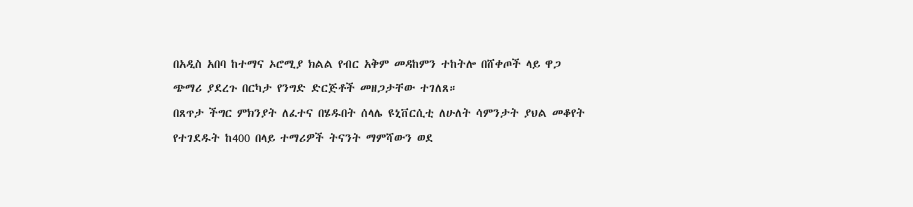በአዲስ አበባ ከተማና ኦሮሚያ ክልል የብር አቅም መዳከምን ተከትሎ በሸቀጦች ላይ ዋጋ ጭማሪ ያደረጉ በርካታ የንግድ ድርጅቶች መዘጋታቸው ተገለጸ።
በጸጥታ ችግር ምክንያት ለፈተና በሄዱበት ሰላሌ ዩኒቨርሲቲ ለሁለት ሳምንታት ያህል መቆየት የተገደዱት ከ400 በላይ ተማሪዎች ትናንት ማምሻውን ወደ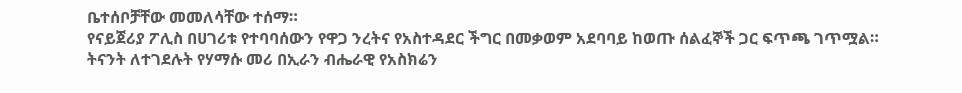ቤተሰቦቻቸው መመለሳቸው ተሰማ።
የናይጀሪያ ፖሊስ በሀገሪቱ የተባባሰውን የዋጋ ንረትና የአስተዳደር ችግር በመቃወም አደባባይ ከወጡ ሰልፈኞች ጋር ፍጥጫ ገጥሟል።
ትናንት ለተገደሉት የሃማሱ መሪ በኢራን ብሔራዊ የአስክሬን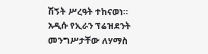ሽኝት ሥረዓት ተከናወነ። አዲሱ የኢራን ፕሬዝደንት መንግሥታቸው ለሃማስ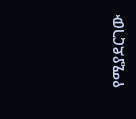የሚያደርገው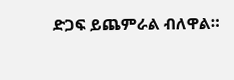ድጋፍ ይጨምራል ብለዋል።